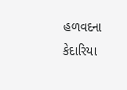હળવદના કેદારિયા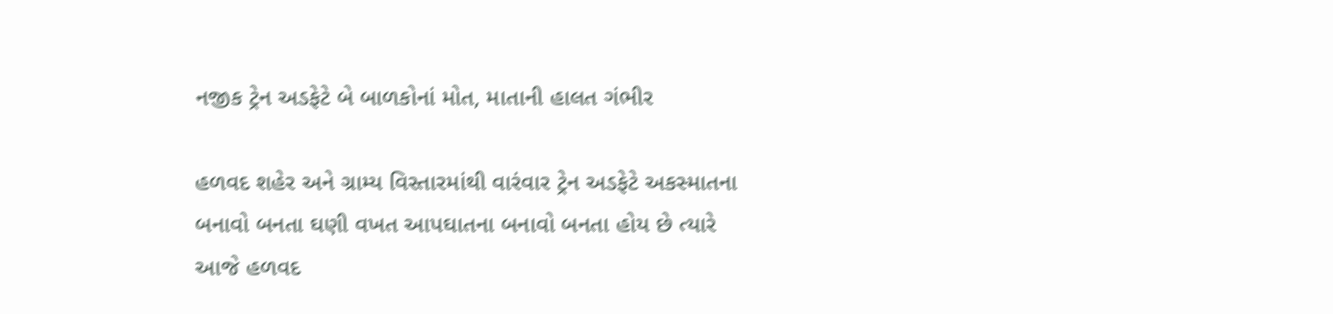નજીક ટ્રેન અડફેટે બે બાળકોનાં મોત, માતાની હાલત ગંભીર

હળવદ શહેર અને ગ્રામ્ય વિસ્તારમાંથી વારંવાર ટ્રેન અડફેટે અકસ્માતના બનાવો બનતા ઘણી વખત આપઘાતના બનાવો બનતા હોય છે ત્યારે આજે હળવદ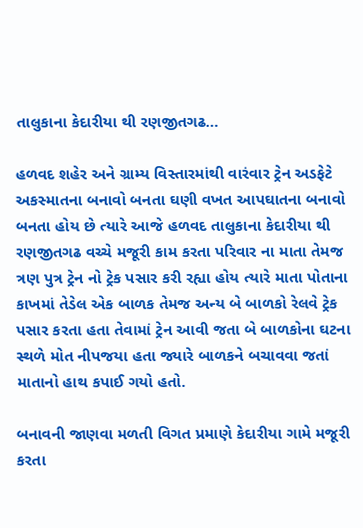તાલુકાના કેદારીયા થી રણજીતગઢ…

હળવદ શહેર અને ગ્રામ્ય વિસ્તારમાંથી વારંવાર ટ્રેન અડફેટે અકસ્માતના બનાવો બનતા ઘણી વખત આપઘાતના બનાવો બનતા હોય છે ત્યારે આજે હળવદ તાલુકાના કેદારીયા થી રણજીતગઢ વચ્ચે મજૂરી કામ કરતા પરિવાર ના માતા તેમજ ત્રણ પુત્ર ટ્રેન નો ટ્રેક પસાર કરી રહ્યા હોય ત્યારે માતા પોતાના કાખમાં તેડેલ એક બાળક તેમજ અન્ય બે બાળકો રેલવે ટ્રેક પસાર કરતા હતા તેવામાં ટ્રેન આવી જતા બે બાળકોના ઘટના સ્થળે મોત નીપજયા હતા જ્યારે બાળકને બચાવવા જતાં માતાનો હાથ કપાઈ ગયો હતો.

બનાવની જાણવા મળતી વિગત પ્રમાણે કેદારીયા ગામે મજૂરી કરતા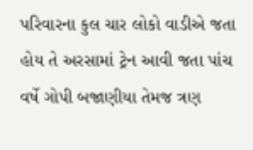પરિવારના કુલ ચાર લોકો વાડીએ જતા હોય તે અરસામાં ટ્રેન આવી જતા પાંચ વર્ષે ગોપી બજાણીયા તેમજ ત્રણ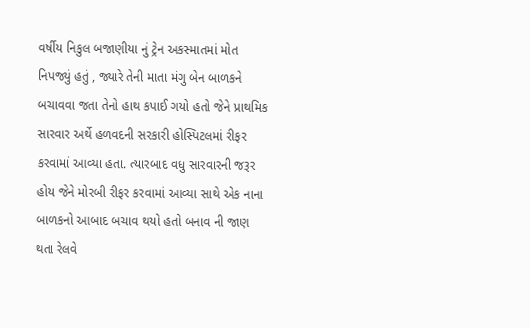વર્ષીય નિકુલ બજાણીયા નું ટ્રેન અકસ્માતમાં મોત નિપજ્યું હતું , જ્યારે તેની માતા મંગુ બેન બાળકને બચાવવા જતા તેનો હાથ કપાઈ ગયો હતો જેને પ્રાથમિક સારવાર અર્થે હળવદની સરકારી હોસ્પિટલમાં રીફર કરવામાં આવ્યા હતા. ત્યારબાદ વધુ સારવારની જરૂર હોય જેને મોરબી રીફર કરવામાં આવ્યા સાથે એક નાના બાળકનો આબાદ બચાવ થયો હતો બનાવ ની જાણ થતા રેલવે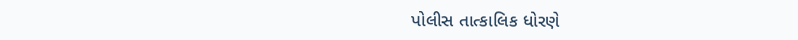પોલીસ તાત્કાલિક ધોરણે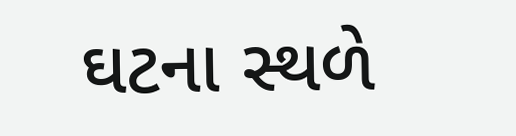ઘટના સ્થળે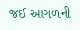જઈ આગળની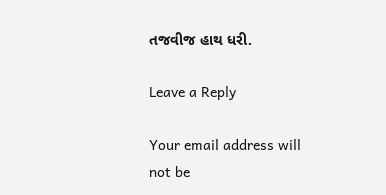તજવીજ હાથ ધરી.

Leave a Reply

Your email address will not be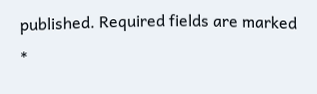published. Required fields are marked *